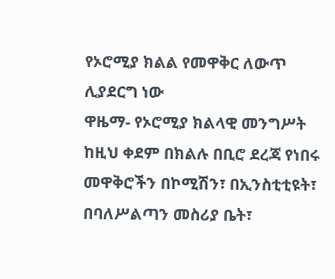የኦሮሚያ ክልል የመዋቅር ለውጥ ሊያደርግ ነው
ዋዜማ- የኦሮሚያ ክልላዊ መንግሥት ከዚህ ቀደም በክልሉ በቢሮ ደረጃ የነበሩ መዋቅሮችን በኮሚሽን፣ በኢንስቲቲዩት፣ በባለሥልጣን መስሪያ ቤት፣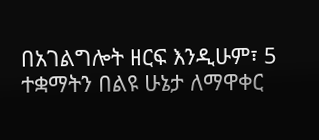በአገልግሎት ዘርፍ እንዲሁም፣ 5 ተቋማትን በልዩ ሁኔታ ለማዋቀር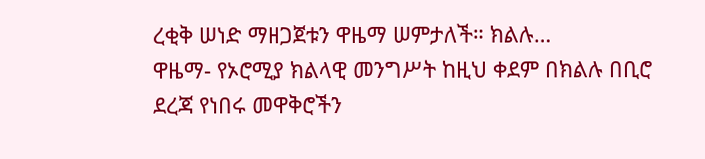ረቂቅ ሠነድ ማዘጋጀቱን ዋዜማ ሠምታለች። ክልሉ…
ዋዜማ- የኦሮሚያ ክልላዊ መንግሥት ከዚህ ቀደም በክልሉ በቢሮ ደረጃ የነበሩ መዋቅሮችን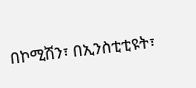በኮሚሽን፣ በኢንስቲቲዩት፣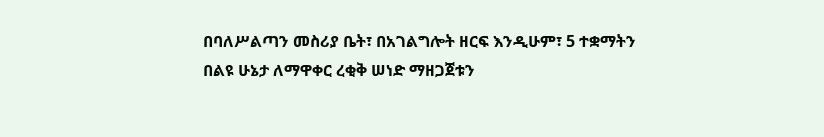በባለሥልጣን መስሪያ ቤት፣ በአገልግሎት ዘርፍ እንዲሁም፣ 5 ተቋማትን በልዩ ሁኔታ ለማዋቀር ረቂቅ ሠነድ ማዘጋጀቱን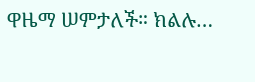ዋዜማ ሠምታለች። ክልሉ…